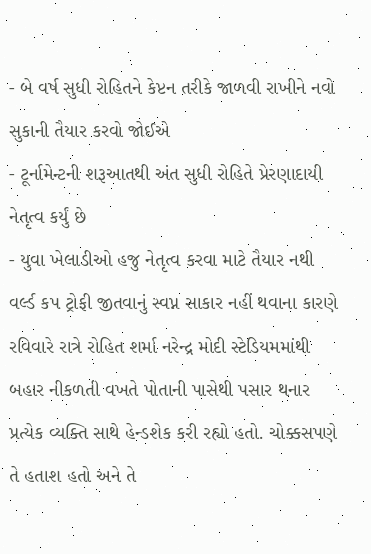- બે વર્ષ સુધી રોહિતને કેપ્ટન તરીકે જાળવી રાખીને નવો સુકાની તૈયાર કરવો જોઈએ
- ટૂર્નામેન્ટની શરૂઆતથી અંત સુધી રોહિતે પ્રેરણાદાયી નેતૃત્વ કર્યું છે
- યુવા ખેલાડીઓ હજુ નેતૃત્વ કરવા માટે તૈયાર નથી
વર્લ્ડ કપ ટ્રોફી જીતવાનું સ્વપ્ન સાકાર નહીં થવાના કારણે રવિવારે રાત્રે રોહિત શર્મા નરેન્દ્ર મોદી સ્ટેડિયમમાંથી બહાર નીકળતી વખતે પોતાની પાસેથી પસાર થનાર પ્રત્યેક વ્યક્તિ સાથે હેન્ડશેક કરી રહ્યો હતો. ચોક્કસપણે તે હતાશ હતો અને તે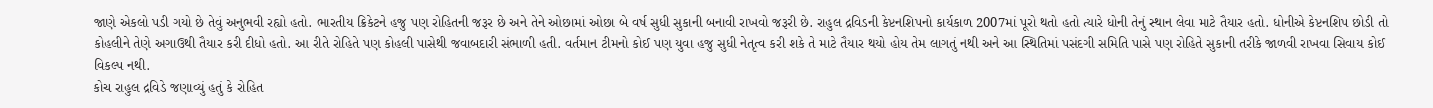જાણે એકલો પડી ગયો છે તેવું અનુભવી રહ્યો હતો. ભારતીય ક્રિકેટને હજુ પણ રોહિતની જરૂર છે અને તેને ઓછામાં ઓછા બે વર્ષ સુધી સુકાની બનાવી રાખવો જરૂરી છે. રાહુલ દ્રવિડની કેપ્ટનશિપનો કાર્યકાળ 2007માં પૂરો થતો હતો ત્યારે ધોની તેનું સ્થાન લેવા માટે તૈયાર હતો. ધોનીએ કેપ્ટનશિપ છોડી તો કોહલીને તેણે અગાઉથી તૈયાર કરી દીધો હતો. આ રીતે રોહિતે પણ કોહલી પાસેથી જવાબદારી સંભાળી હતી. વર્તમાન ટીમનો કોઈ પણ યુવા હજુ સુધી નેતૃત્વ કરી શકે તે માટે તૈયાર થયો હોય તેમ લાગતું નથી અને આ સ્થિતિમાં પસંદગી સમિતિ પાસે પણ રોહિતે સુકાની તરીકે જાળવી રાખવા સિવાય કોઈ વિકલ્પ નથી.
કોચ રાહુલ દ્રવિડે જણાવ્યું હતું કે રોહિત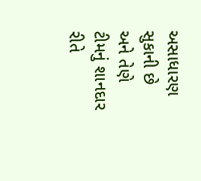અસાધારણ સુકાની છે અને તેણે ટીમનું શાનદાર રીતે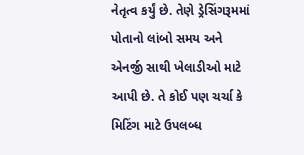નેતૃત્વ કર્યું છે. તેણે ડ્રેસિંગરૂમમાં પોતાનો લાંબો સમય અને એનર્જી સાથી ખેલાડીઓ માટે આપી છે. તે કોઈ પણ ચર્ચા કે મિટિંગ માટે ઉપલબ્ધ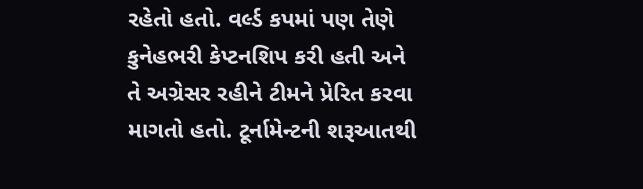રહેતો હતો. વર્લ્ડ કપમાં પણ તેણે કુનેહભરી કેપ્ટનશિપ કરી હતી અને તે અગ્રેસર રહીને ટીમને પ્રેરિત કરવા માગતો હતો. ટૂર્નામેન્ટની શરૂઆતથી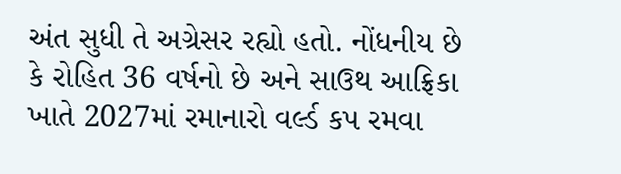અંત સુધી તે અગ્રેસર રહ્યો હતો. નોંધનીય છે કે રોહિત 36 વર્ષનો છે અને સાઉથ આફ્રિકા ખાતે 2027માં રમાનારો વર્લ્ડ કપ રમવા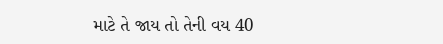માટે તે જાય તો તેની વય 40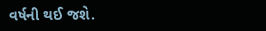વર્ષની થઈ જશે.